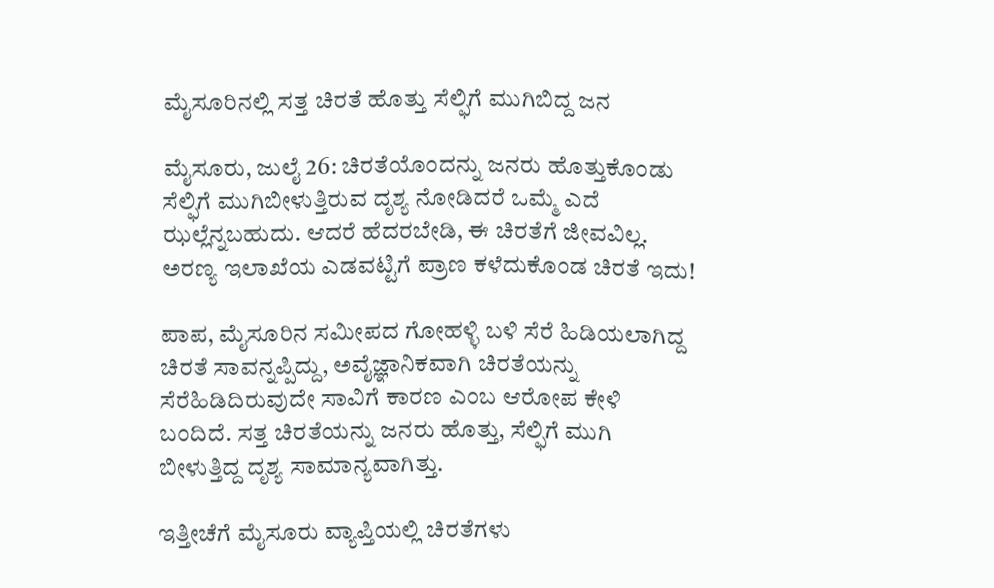ಮೈಸೂರಿನಲ್ಲಿ ಸತ್ತ ಚಿರತೆ ಹೊತ್ತು ಸೆಲ್ಫಿಗೆ ಮುಗಿಬಿದ್ದ ಜನ

ಮೈಸೂರು, ಜುಲೈ 26: ಚಿರತೆಯೊಂದನ್ನು ಜನರು ಹೊತ್ತುಕೊಂಡು ಸೆಲ್ಫಿಗೆ ಮುಗಿಬೀಳುತ್ತಿರುವ ದೃಶ್ಯ ನೋಡಿದರೆ ಒಮ್ಮೆ ಎದೆ ಝಲ್ಲೆನ್ನಬಹುದು. ಆದರೆ ಹೆದರಬೇಡಿ, ಈ ಚಿರತೆಗೆ ಜೀವವಿಲ್ಲ. ಅರಣ್ಯ ಇಲಾಖೆಯ ಎಡವಟ್ಟಿಗೆ ಪ್ರಾಣ ಕಳೆದುಕೊಂಡ ಚಿರತೆ ಇದು!

ಪಾಪ, ಮೈಸೂರಿನ ಸಮೀಪದ ಗೋಹಳ್ಳಿ ಬಳಿ ಸೆರೆ ಹಿಡಿಯಲಾಗಿದ್ದ ಚಿರತೆ ಸಾವನ್ನಪ್ಪಿದ್ದು, ಅವೈಜ್ಞಾನಿಕವಾಗಿ ಚಿರತೆಯನ್ನು ಸೆರೆಹಿಡಿದಿರುವುದೇ ಸಾವಿಗೆ ಕಾರಣ ಎಂಬ ಆರೋಪ ಕೇಳಿ ಬಂದಿದೆ. ಸತ್ತ ಚಿರತೆಯನ್ನು ಜನರು ಹೊತ್ತು, ಸೆಲ್ಫಿಗೆ ಮುಗಿ ಬೀಳುತ್ತಿದ್ದ ದೃಶ್ಯ ಸಾಮಾನ್ಯವಾಗಿತ್ತು.

ಇತ್ತೀಚೆಗೆ ಮೈಸೂರು ವ್ಯಾಪ್ತಿಯಲ್ಲಿ ಚಿರತೆಗಳು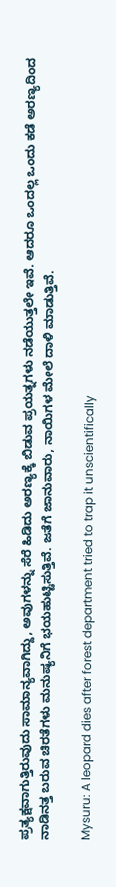ಪ್ರತ್ಯಕ್ಷವಾಗುತ್ತಿರುವುದು ಸಾಮಾನ್ಯವಾಗಿದ್ದು, ಅವುಗಳನ್ನು ಸೆರೆ ಹಿಡಿದು ಅರಣ್ಯಕ್ಕೆ ಬಿಡುವ ಪ್ರಯತ್ನಗಳು ನಡೆಯುತ್ತಲೇ ಇವೆ. ಆದರೂ ಒಂದಲ್ಲ ಒಂದು ಕಡೆ ಅರಣ್ಯದಿಂದ ನಾಡಿನತ್ತ ಬರುವ ಚಿರತೆಗಳು ಮನುಷ್ಯನಿಗೆ ಭಯಹುಟ್ಟಿಸುತ್ತಿವೆ. ಜತೆಗೆ ಜಾನುವಾರು, ನಾಯಿಗಳ ಮೇಲೆ ದಾಳಿ ಮಾಡುತ್ತಿವೆ.

Mysuru: A leopard dies after forest department tried to trap it unscientifically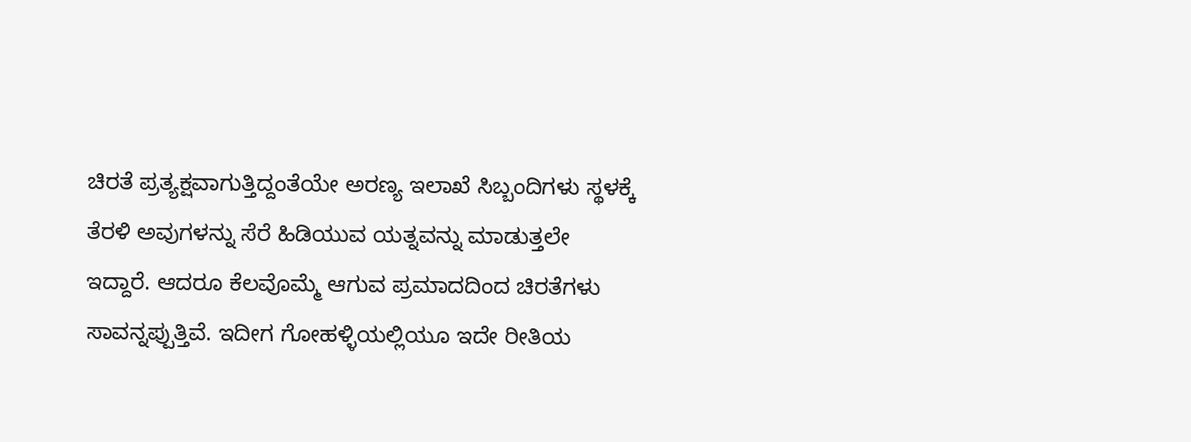ಚಿರತೆ ಪ್ರತ್ಯಕ್ಷವಾಗುತ್ತಿದ್ದಂತೆಯೇ ಅರಣ್ಯ ಇಲಾಖೆ ಸಿಬ್ಬಂದಿಗಳು ಸ್ಥಳಕ್ಕೆ ತೆರಳಿ ಅವುಗಳನ್ನು ಸೆರೆ ಹಿಡಿಯುವ ಯತ್ನವನ್ನು ಮಾಡುತ್ತಲೇ ಇದ್ದಾರೆ. ಆದರೂ ಕೆಲವೊಮ್ಮೆ ಆಗುವ ಪ್ರಮಾದದಿಂದ ಚಿರತೆಗಳು ಸಾವನ್ನಪ್ಪುತ್ತಿವೆ. ಇದೀಗ ಗೋಹಳ್ಳಿಯಲ್ಲಿಯೂ ಇದೇ ರೀತಿಯ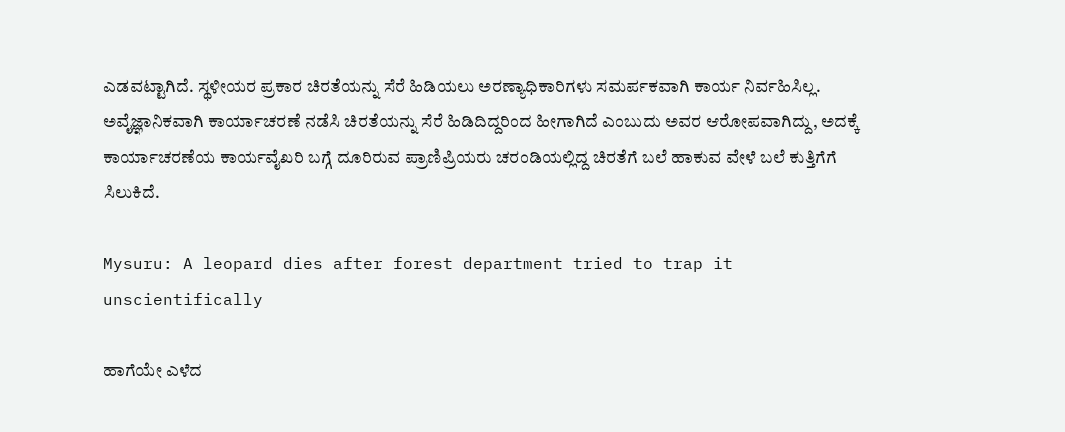ಎಡವಟ್ಟಾಗಿದೆ. ಸ್ಥಳೀಯರ ಪ್ರಕಾರ ಚಿರತೆಯನ್ನು ಸೆರೆ ಹಿಡಿಯಲು ಅರಣ್ಯಾಧಿಕಾರಿಗಳು ಸಮರ್ಪಕವಾಗಿ ಕಾರ್ಯ ನಿರ್ವಹಿಸಿಲ್ಲ. ಅವೈಜ್ಞಾನಿಕವಾಗಿ ಕಾರ್ಯಾಚರಣೆ ನಡೆಸಿ ಚಿರತೆಯನ್ನು ಸೆರೆ ಹಿಡಿದಿದ್ದರಿಂದ ಹೀಗಾಗಿದೆ ಎಂಬುದು ಅವರ ಆರೋಪವಾಗಿದ್ದು, ಅದಕ್ಕೆ ಕಾರ್ಯಾಚರಣೆಯ ಕಾರ್ಯವೈಖರಿ ಬಗ್ಗೆ ದೂರಿರುವ ಪ್ರಾಣಿಪ್ರಿಯರು ಚರಂಡಿಯಲ್ಲಿದ್ದ ಚಿರತೆಗೆ ಬಲೆ ಹಾಕುವ ವೇಳೆ ಬಲೆ ಕುತ್ತಿಗೆಗೆ ಸಿಲುಕಿದೆ.

Mysuru: A leopard dies after forest department tried to trap it unscientifically

ಹಾಗೆಯೇ ಎಳೆದ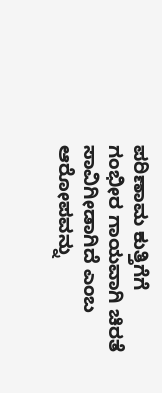ಪರಿಣಾಮ ಕುತ್ತಿಗೆಗೆ ಗಂಭೀರ ಗಾಯವಾಗಿ ಚಿರತೆ ಸಾವಿಗೀಡಾಗಿದೆ ಎಂಬ ಆರೋಪವನ್ನು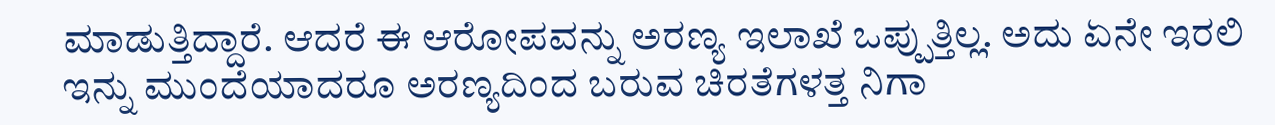ಮಾಡುತ್ತಿದ್ದಾರೆ. ಆದರೆ ಈ ಆರೋಪವನ್ನು ಅರಣ್ಯ ಇಲಾಖೆ ಒಪ್ಪುತ್ತಿಲ್ಲ. ಅದು ಏನೇ ಇರಲಿ ಇನ್ನು ಮುಂದೆಯಾದರೂ ಅರಣ್ಯದಿಂದ ಬರುವ ಚಿರತೆಗಳತ್ತ ನಿಗಾ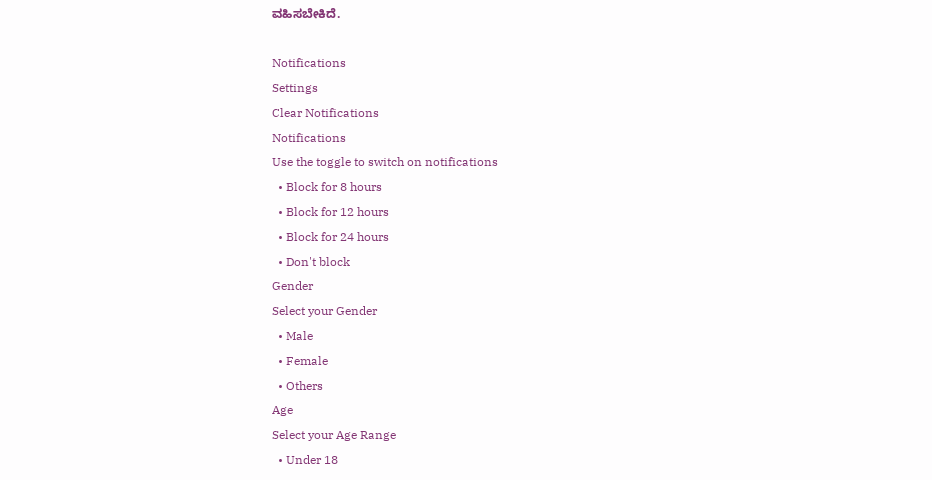ವಹಿಸಬೇಕಿದೆ.

Notifications
Settings
Clear Notifications
Notifications
Use the toggle to switch on notifications
  • Block for 8 hours
  • Block for 12 hours
  • Block for 24 hours
  • Don't block
Gender
Select your Gender
  • Male
  • Female
  • Others
Age
Select your Age Range
  • Under 18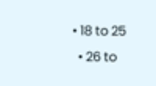• 18 to 25
  • 26 to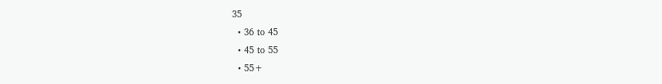35
  • 36 to 45
  • 45 to 55
  • 55+